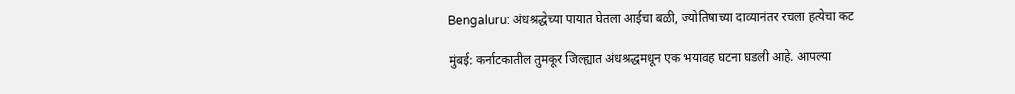Bengaluru: अंधश्रद्धेच्या पायात घेतला आईचा बळी, ज्योतिषाच्या दाव्यानंतर रचला हत्येचा कट

मुंबई: कर्नाटकातील तुमकूर जिल्ह्यात अंधश्रद्धमधून एक भयावह घटना घडली आहे. आपल्या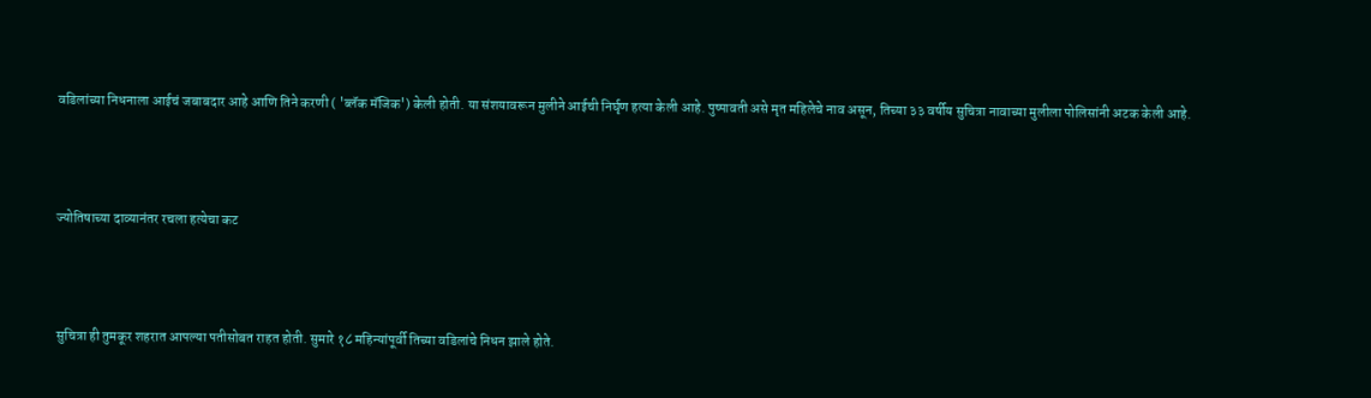वडिलांच्या निधनाला आईचं जबाबदार आहे आणि तिने करणी ( 'ब्लॅक मॅजिक') केली होती. या संशयावरून मुलीने आईची निर्घृण हत्या केली आहे. पुष्पावती असे मृत महिलेचे नाव असून, तिच्या ३३ वर्षीय सुचित्रा नावाच्या मुलीला पोलिसांनी अटक केली आहे.



ज्योतिषाच्या दाव्यानंतर रचला हत्येचा कट



सुचित्रा ही तुमकूर शहरात आपल्या पतीसोबत राहत होती. सुमारे १८ महिन्यांपूर्वी तिच्या वडिलांचे निधन झाले होते.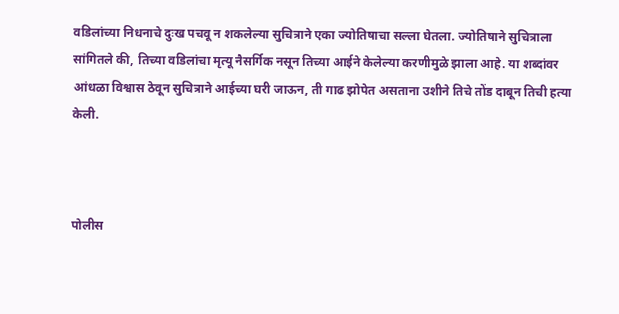वडिलांच्या निधनाचे दुःख पचवू न शकलेल्या सुचित्राने एका ज्योतिषाचा सल्ला घेतला. ज्योतिषाने सुचित्राला सांगितले की, तिच्या वडिलांचा मृत्यू नैसर्गिक नसून तिच्या आईने केलेल्या करणीमुळे झाला आहे. या शब्दांवर आंधळा विश्वास ठेवून सुचित्राने आईच्या घरी जाऊन, ती गाढ झोपेत असताना उशीने तिचे तोंड दाबून तिची हत्या केली.



पोलीस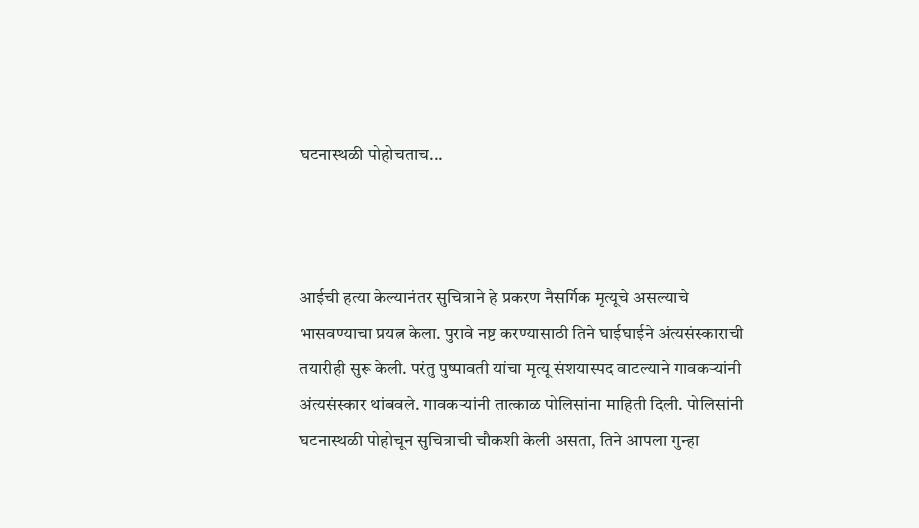घटनास्थळी पोहोचताच...



आईची हत्या केल्यानंतर सुचित्राने हे प्रकरण नैसर्गिक मृत्यूचे असल्याचे भासवण्याचा प्रयत्न केला. पुरावे नष्ट करण्यासाठी तिने घाईघाईने अंत्यसंस्काराची तयारीही सुरू केली. परंतु पुष्पावती यांचा मृत्यू संशयास्पद वाटल्याने गावकऱ्यांनी अंत्यसंस्कार थांबवले. गावकऱ्यांनी तात्काळ पोलिसांना माहिती दिली. पोलिसांनी घटनास्थळी पोहोचून सुचित्राची चौकशी केली असता, तिने आपला गुन्हा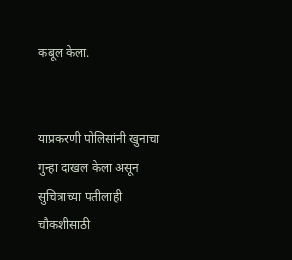कबूल केला.


याप्रकरणी पोलिसांनी खुनाचा गुन्हा दाखल केला असून सुचित्राच्या पतीलाही चौकशीसाठी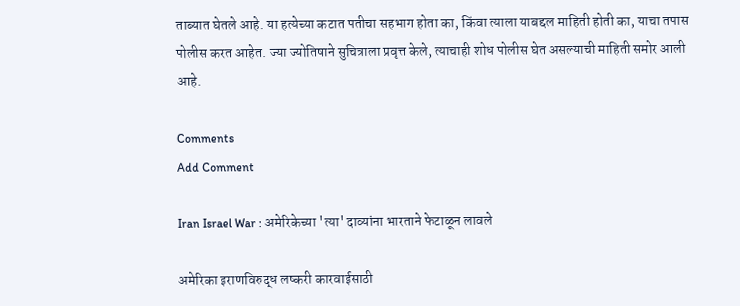ताब्यात घेतले आहे. या हत्येच्या कटात पतीचा सहभाग होता का, किंवा त्याला याबद्दल माहिती होती का, याचा तपास पोलीस करत आहेत. ज्या ज्योतिषाने सुचित्राला प्रवृत्त केले, त्याचाही शोध पोलीस घेत असल्याची माहिती समोर आली आहे.

Comments
Add Comment

Iran Israel War : अमेरिकेच्या 'त्या' दाव्यांना भारताने फेटाळून लावले

अमेरिका इराणविरुद्ध लष्करी कारवाईसाठी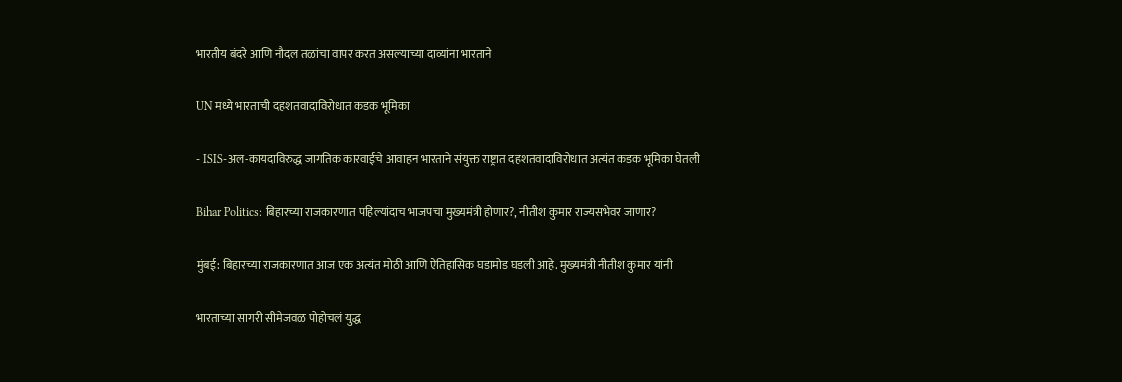भारतीय बंदरे आणि नौदल तळांचा वापर करत असल्याच्या दाव्यांना भारताने

UN मध्ये भारताची दहशतवादाविरोधात कडक भूमिका

- ISIS-अल-कायदाविरुद्ध जागतिक कारवाईचे आवाहन भारताने संयुक्त राष्ट्रात दहशतवादाविरोधात अत्यंत कडक भूमिका घेतली

Bihar Politics: बिहारच्या राजकारणात पहिल्यांदाच भाजपचा मुख्यमंत्री होणार?, नीतीश कुमार राज्यसभेवर जाणार?

मुंबई: बिहारच्या राजकारणात आज एक अत्यंत मोठी आणि ऐतिहासिक घडामोड घडली आहे. मुख्यमंत्री नीतीश कुमार यांनी

भारताच्या सागरी सीमेजवळ पोहोचलं युद्ध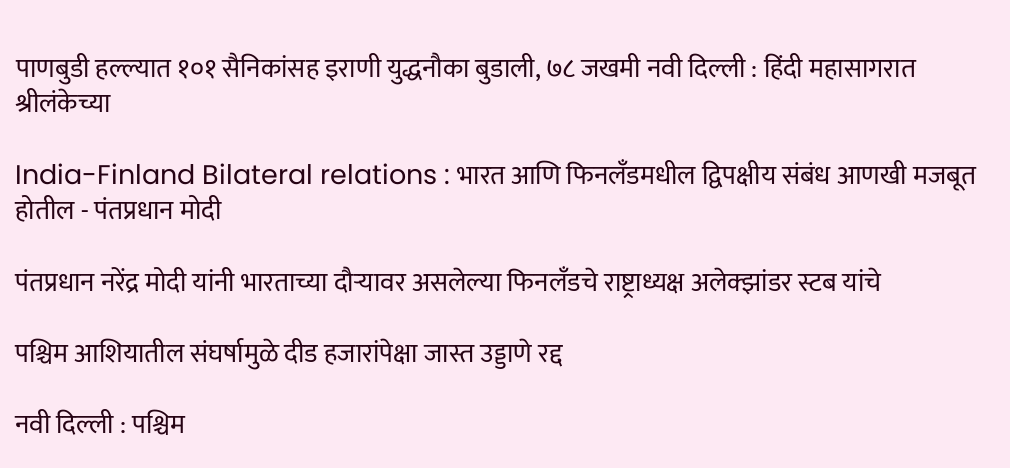पाणबुडी हल्ल्यात १०१ सैनिकांसह इराणी युद्धनौका बुडाली, ७८ जखमी नवी दिल्ली : हिंदी महासागरात श्रीलंकेच्या

India-Finland Bilateral relations : भारत आणि फिनलँडमधील द्विपक्षीय संबंध आणखी मजबूत होतील - पंतप्रधान मोदी

पंतप्रधान नरेंद्र मोदी यांनी भारताच्या दौऱ्यावर असलेल्या फिनलँडचे राष्ट्राध्यक्ष अलेक्झांडर स्टब यांचे

पश्चिम आशियातील संघर्षामुळे दीड हजारांपेक्षा जास्त उड्डाणे रद्द

नवी दिल्ली : पश्चिम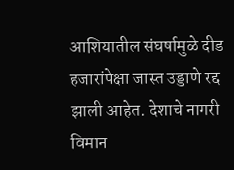आशियातील संघर्षामुळे दीड हजारांपेक्षा जास्त उड्डाणे रद्द झाली आहेत. देशाचे नागरी विमान